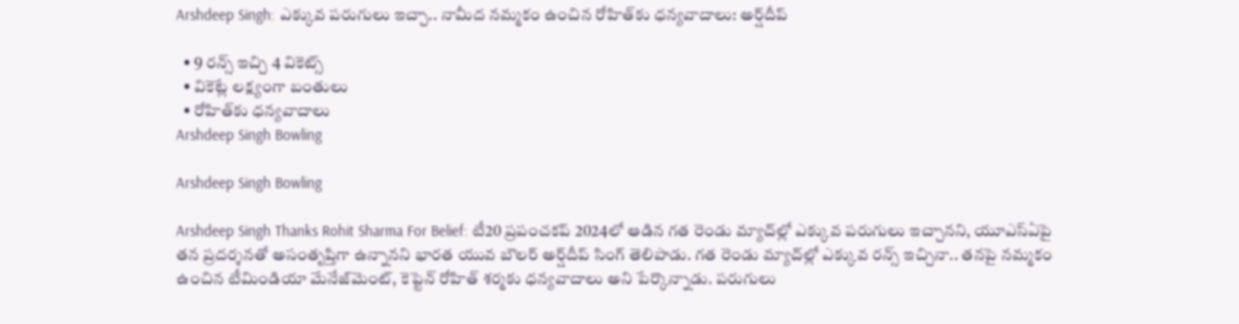Arshdeep Singh: ఎక్కువ పరుగులు ఇచ్చా.. నామీద నమ్మకం ఉంచిన రోహిత్‌కు ధన్యవాదాలు: అర్ష్‌దీప్‌

  • 9 రన్స్ ఇచ్చి 4 వికెట్స్
  • వికెట్లే లక్ష్యంగా బంతులు
  • రోహిత్‌కు ధన్యవాదాలు
Arshdeep Singh Bowling

Arshdeep Singh Bowling

Arshdeep Singh Thanks Rohit Sharma For Belief: టీ20 ప్రపంచకప్‌ 2024లో ఆడిన గత రెండు మ్యాచ్‌ల్లో ఎక్కువ పరుగులు ఇచ్చానని, యూఎస్‌ఏపై తన ప్రదర్శనతో అసంతృప్తిగా ఉన్నానని భారత యువ బౌలర్ అర్ష్‌దీప్‌ సింగ్‌ తెలిపాడు. గత రెండు మ్యాచ్‌ల్లో ఎక్కువ రన్స్ ఇచ్చినా.. తనపై నమ్మకం ఉంచిన టీమిండియా మేనేజ్‌మెంట్, కెప్టెన్‌ రోహిత్ శర్మకు ధన్యవాదాలు అని పేర్కొన్నాడు. పరుగులు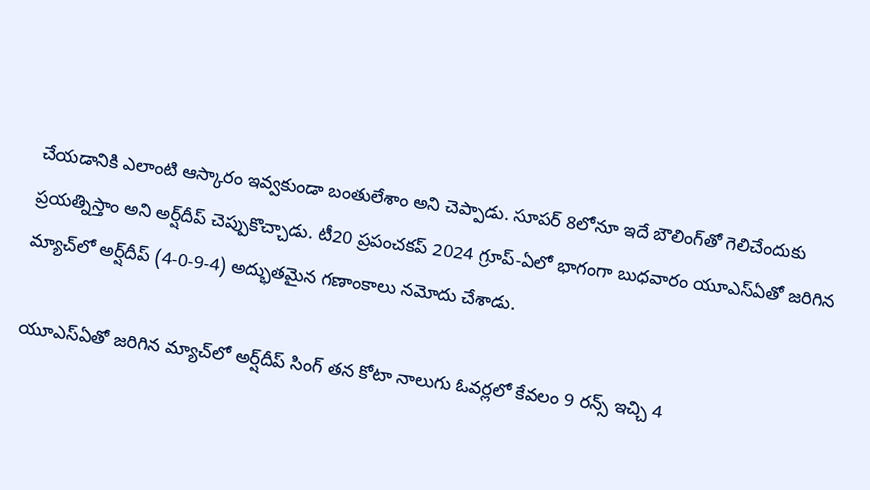చేయడానికి ఎలాంటి ఆస్కారం ఇవ్వకుండా బంతులేశాం అని చెప్పాడు. సూపర్ 8లోనూ ఇదే బౌలింగ్‌తో గెలిచేందుకు ప్రయత్నిస్తాం అని అర్ష్‌దీప్‌ చెప్పుకొచ్చాడు. టీ20 ప్రపంచకప్‌ 2024 గ్రూప్‌-ఏలో భాగంగా బుధవారం యూఎస్‌ఏతో జరిగిన మ్యాచ్‌లో అర్ష్‌దీప్‌ (4-0-9-4) అద్భుతమైన గణాంకాలు నమోదు చేశాడు.

యూఎస్‌ఏతో జరిగిన మ్యాచ్‌లో అర్ష్‌దీప్‌ సింగ్‌ తన కోటా నాలుగు ఓవర్లలో కేవలం 9 రన్స్ ఇచ్చి 4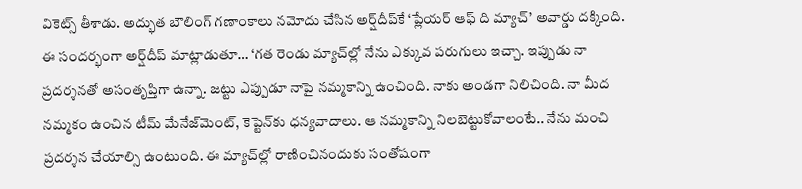వికెట్స్ తీశాడు. అద్భుత బౌలింగ్ గణాంకాలు నమోదు చేసిన అర్ష్‌దీప్‌కే ‘ప్లేయర్‌ ఆఫ్‌ ది మ్యాచ్‌’ అవార్డు దక్కింది. ఈ సందర్భంగా అర్ష్‌దీప్‌ మాట్లాడుతూ… ‘గత రెండు మ్యాచ్‌ల్లో నేను ఎక్కువ పరుగులు ఇచ్చా. ఇప్పుడు నా ప్రదర్శనతో అసంతృప్తిగా ఉన్నా. జట్టు ఎప్పుడూ నాపై నమ్మకాన్ని ఉంచింది. నాకు అండగా నిలిచింది. నా మీద నమ్మకం ఉంచిన టీమ్ మేనేజ్‌మెంట్, కెప్టెన్‌కు ధన్యవాదాలు. ఆ నమ్మకాన్ని నిలబెట్టుకోవాలంటే.. నేను మంచి ప్రదర్శన చేయాల్సి ఉంటుంది. ఈ మ్యాచ్‌ల్లో రాణించినందుకు సంతోషంగా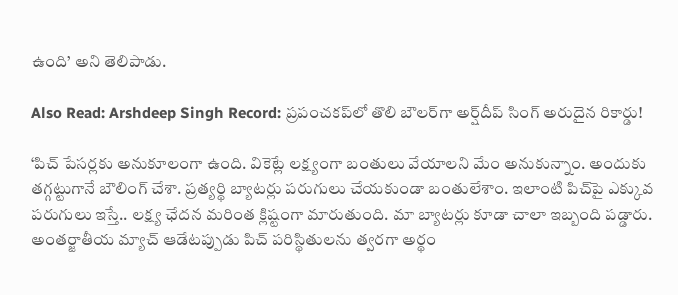ఉంది’ అని తెలిపాడు.

Also Read: Arshdeep Singh Record: ప్రపంచకప్‌లో తొలి బౌలర్‌గా అర్ష్‌దీప్‌ సింగ్ అరుదైన రికార్డు!

‘పిచ్‌ పేసర్లకు అనుకూలంగా ఉంది. వికెట్లే లక్ష్యంగా బంతులు వేయాలని మేం అనుకున్నాం. అందుకు తగ్గట్టుగానే బౌలింగ్‌ చేశా. ప్రత్యర్థి బ్యాటర్లు పరుగులు చేయకుండా బంతులేశాం. ఇలాంటి పిచ్‌పై ఎక్కువ పరుగులు ఇస్తే.. లక్ష్య ఛేదన మరింత క్లిష్టంగా మారుతుంది. మా బ్యాటర్లు కూడా చాలా ఇబ్బంది పడ్డారు. అంతర్జాతీయ మ్యాచ్ ఆడేటప్పుడు పిచ్‌ పరిస్థితులను త్వరగా అర్థం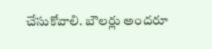చేసుకోవాలి. బౌలర్లు అందరూ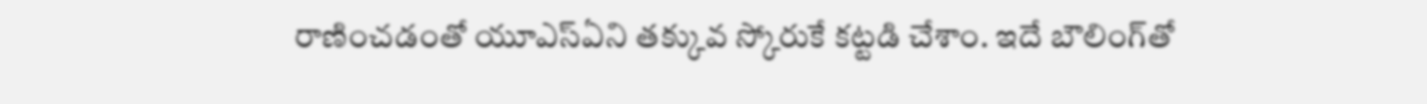రాణించడంతో యూఎస్‌ఏని తక్కువ స్కోరుకే కట్టడి చేశాం. ఇదే బౌలింగ్‌తో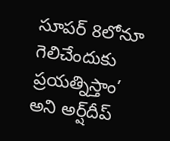సూపర్ 8లోనూ గెలిచేందుకు ప్రయత్నిస్తాం’ అని అర్ష్‌దీప్‌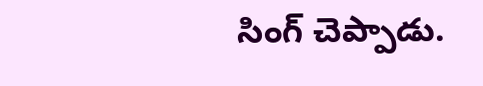సింగ్‌ చెప్పాడు.